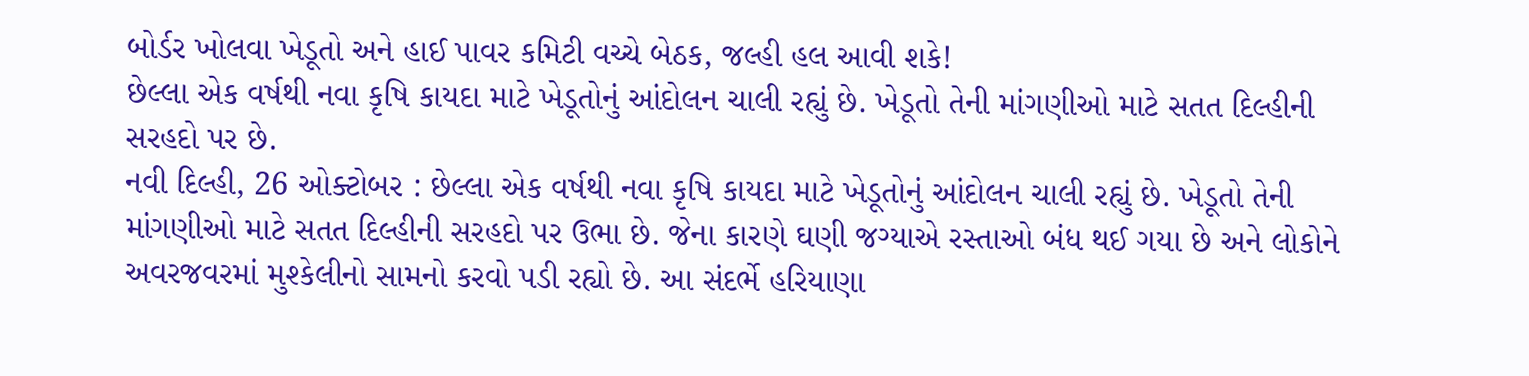બોર્ડર ખોલવા ખેડૂતો અને હાઈ પાવર કમિટી વચ્ચે બેઠક, જલ્હી હલ આવી શકે!
છેલ્લા એક વર્ષથી નવા કૃષિ કાયદા માટે ખેડૂતોનું આંદોલન ચાલી રહ્યું છે. ખેડૂતો તેની માંગણીઓ માટે સતત દિલ્હીની સરહદો પર છે.
નવી દિલ્હી, 26 ઓક્ટોબર : છેલ્લા એક વર્ષથી નવા કૃષિ કાયદા માટે ખેડૂતોનું આંદોલન ચાલી રહ્યું છે. ખેડૂતો તેની માંગણીઓ માટે સતત દિલ્હીની સરહદો પર ઉભા છે. જેના કારણે ઘણી જગ્યાએ રસ્તાઓ બંધ થઈ ગયા છે અને લોકોને અવરજવરમાં મુશ્કેલીનો સામનો કરવો પડી રહ્યો છે. આ સંદર્ભે હરિયાણા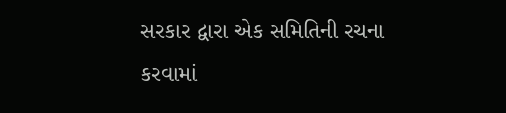સરકાર દ્વારા એક સમિતિની રચના કરવામાં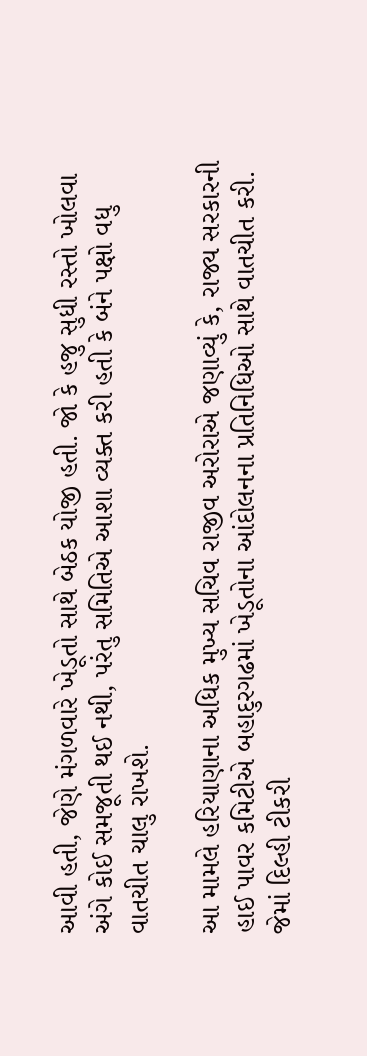આવી હતી, જેણે મંગળવારે ખેડૂતો સાથે બેઠક યોજી હતી. જો કે હજુ સુધી રસ્તો ખોલવા અંગે કોઈ સમજૂતી થઈ નથી, પરંતુ સમિતિએ આશા વ્યક્ત કરી હતી કે બંને પક્ષો વધુ વાતચીત ચાલુ રાખશે.

આ મામલે હરિયાણાના અધિક મુખ્ય સચિવ રાજીવ અરોરાએ જણાવ્યું કે, રાજ્ય સરકારની હાઈ પાવર કમિટીએ બહાદુરગઢમાં ખેડૂતોના આંદોલનના પ્રતિનિધિઓ સાથે વાતચીત કરી. જેમાં દિલ્હી ટીકરી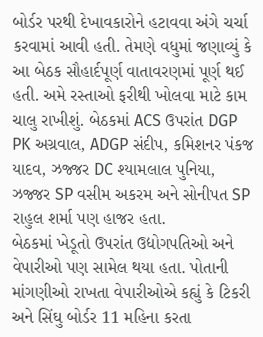બોર્ડર પરથી દેખાવકારોને હટાવવા અંગે ચર્ચા કરવામાં આવી હતી. તેમણે વધુમાં જણાવ્યું કે આ બેઠક સૌહાર્દપૂર્ણ વાતાવરણમાં પૂર્ણ થઈ હતી. અમે રસ્તાઓ ફરીથી ખોલવા માટે કામ ચાલુ રાખીશું. બેઠકમાં ACS ઉપરાંત DGP PK અગ્રવાલ, ADGP સંદીપ, કમિશનર પંકજ યાદવ, ઝજ્જર DC શ્યામલાલ પુનિયા, ઝજ્જર SP વસીમ અકરમ અને સોનીપત SP રાહુલ શર્મા પણ હાજર હતા.
બેઠકમાં ખેડૂતો ઉપરાંત ઉદ્યોગપતિઓ અને વેપારીઓ પણ સામેલ થયા હતા. પોતાની માંગણીઓ રાખતા વેપારીઓએ કહ્યું કે ટિકરી અને સિંઘુ બોર્ડર 11 મહિના કરતા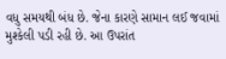વધુ સમયથી બંધ છે. જેના કારણે સામાન લઈ જવામાં મુશ્કેલી પડી રહી છે. આ ઉપરાંત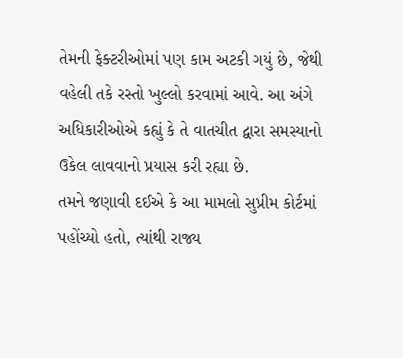તેમની ફેક્ટરીઓમાં પણ કામ અટકી ગયું છે, જેથી વહેલી તકે રસ્તો ખુલ્લો કરવામાં આવે. આ અંગે અધિકારીઓએ કહ્યું કે તે વાતચીત દ્વારા સમસ્યાનો ઉકેલ લાવવાનો પ્રયાસ કરી રહ્યા છે.
તમને જણાવી દઈએ કે આ મામલો સુપ્રીમ કોર્ટમાં પહોંચ્યો હતો, ત્યાંથી રાજ્ય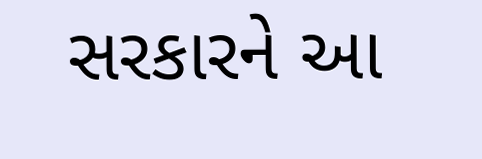સરકારને આ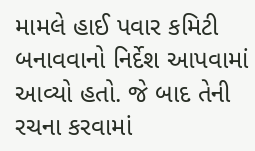મામલે હાઈ પવાર કમિટી બનાવવાનો નિર્દેશ આપવામાં આવ્યો હતો. જે બાદ તેની રચના કરવામાં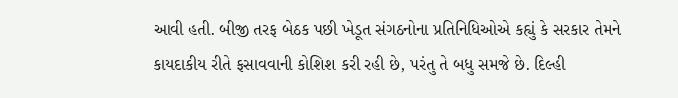આવી હતી. બીજી તરફ બેઠક પછી ખેડૂત સંગઠનોના પ્રતિનિધિઓએ કહ્યું કે સરકાર તેમને કાયદાકીય રીતે ફસાવવાની કોશિશ કરી રહી છે, પરંતુ તે બધુ સમજે છે. દિલ્હી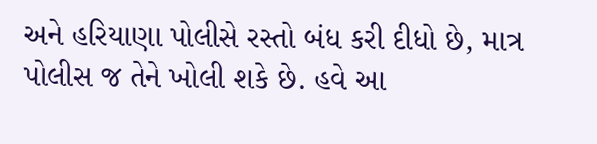અને હરિયાણા પોલીસે રસ્તો બંધ કરી દીધો છે, માત્ર પોલીસ જ તેને ખોલી શકે છે. હવે આ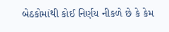બેઠકોમાંથી કોઈ નિર્ણય નીકળે છે કે કેમ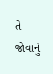તે જોવાનું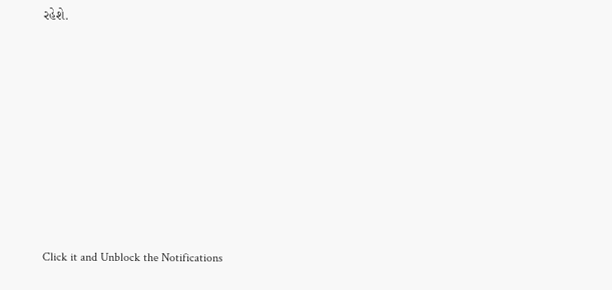રહેશે.












Click it and Unblock the Notifications